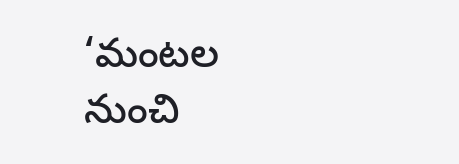‘మంటల నుంచి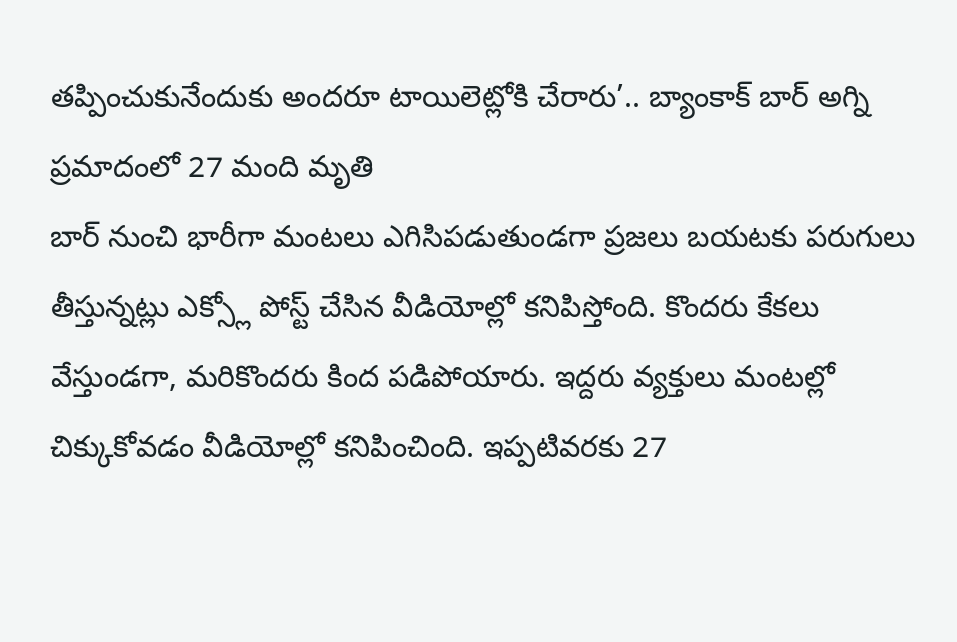తప్పించుకునేందుకు అందరూ టాయిలెట్లోకి చేరారు’.. బ్యాంకాక్ బార్ అగ్ని ప్రమాదంలో 27 మంది మృతి
బార్ నుంచి భారీగా మంటలు ఎగిసిపడుతుండగా ప్రజలు బయటకు పరుగులు తీస్తున్నట్లు ఎక్స్లో పోస్ట్ చేసిన వీడియోల్లో కనిపిస్తోంది. కొందరు కేకలు వేస్తుండగా, మరికొందరు కింద పడిపోయారు. ఇద్దరు వ్యక్తులు మంటల్లో చిక్కుకోవడం వీడియోల్లో కనిపించింది. ఇప్పటివరకు 27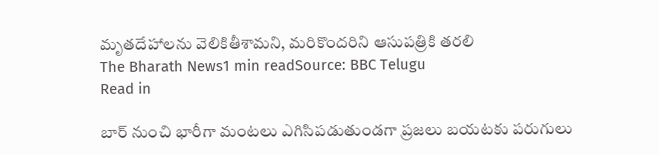మృతదేహాలను వెలికితీశామని, మరికొందరిని ఆసుపత్రికి తరలి
The Bharath News1 min readSource: BBC Telugu
Read in

బార్ నుంచి భారీగా మంటలు ఎగిసిపడుతుండగా ప్రజలు బయటకు పరుగులు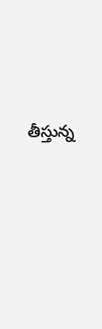తీస్తున్న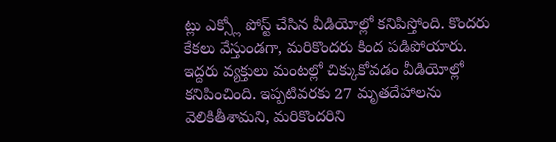ట్లు ఎక్స్లో పోస్ట్ చేసిన వీడియోల్లో కనిపిస్తోంది. కొందరు కేకలు వేస్తుండగా, మరికొందరు కింద పడిపోయారు. ఇద్దరు వ్యక్తులు మంటల్లో చిక్కుకోవడం వీడియోల్లో కనిపించింది. ఇప్పటివరకు 27 మృతదేహాలను వెలికితీశామని, మరికొందరిని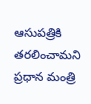ఆసుపత్రికి తరలించామని ప్రధాన మంత్రి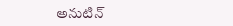అనుటిన్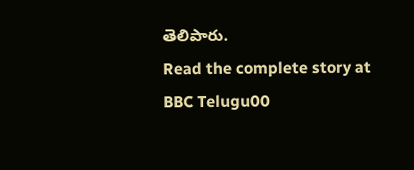తెలిపారు.
Read the complete story at BBC Telugu00